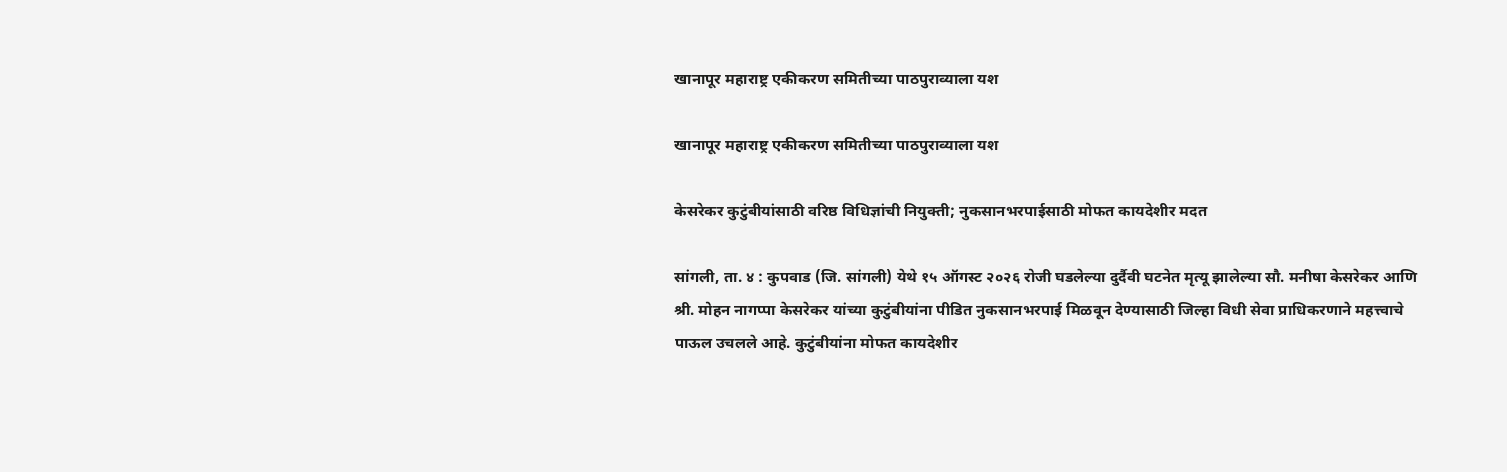खानापूर महाराष्ट्र एकीकरण समितीच्या पाठपुराव्याला यश

खानापूर महाराष्ट्र एकीकरण समितीच्या पाठपुराव्याला यश

केसरेकर कुटुंबीयांसाठी वरिष्ठ विधिज्ञांची नियुक्ती; नुकसानभरपाईसाठी मोफत कायदेशीर मदत

सांगली, ता. ४ : कुपवाड (जि. सांगली) येथे १५ ऑगस्ट २०२६ रोजी घडलेल्या दुर्दैवी घटनेत मृत्यू झालेल्या सौ. मनीषा केसरेकर आणि श्री. मोहन नागप्पा केसरेकर यांच्या कुटुंबीयांना पीडित नुकसानभरपाई मिळवून देण्यासाठी जिल्हा विधी सेवा प्राधिकरणाने महत्त्वाचे पाऊल उचलले आहे. कुटुंबीयांना मोफत कायदेशीर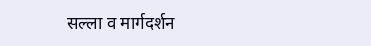सल्ला व मार्गदर्शन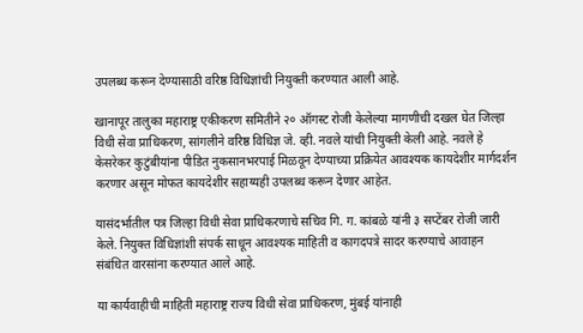उपलब्ध करून देण्यासाठी वरिष्ठ विधिज्ञांची नियुक्ती करण्यात आली आहे.

खानापूर तालुका महाराष्ट्र एकीकरण समितीने २० ऑगस्ट रोजी केलेल्या मागणीची दखल घेत जिल्हा विधी सेवा प्राधिकरण, सांगलीने वरिष्ठ विधिज्ञ जे. व्ही. नवले यांची नियुक्ती केली आहे. नवले हे केसरेकर कुटुंबीयांना पीडित नुकसानभरपाई मिळवून देण्याच्या प्रक्रियेत आवश्यक कायदेशीर मार्गदर्शन करणार असून मोफत कायदेशीर सहाय्यही उपलब्ध करून देणार आहेत.

यासंदर्भातील पत्र जिल्हा विधी सेवा प्राधिकरणाचे सचिव गि. ग. कांबळे यांनी ३ सप्टेंबर रोजी जारी केले. नियुक्त विधिज्ञांशी संपर्क साधून आवश्यक माहिती व कागदपत्रे सादर करण्याचे आवाहन संबंधित वारसांना करण्यात आले आहे.

या कार्यवाहीची माहिती महाराष्ट्र राज्य विधी सेवा प्राधिकरण, मुंबई यांनाही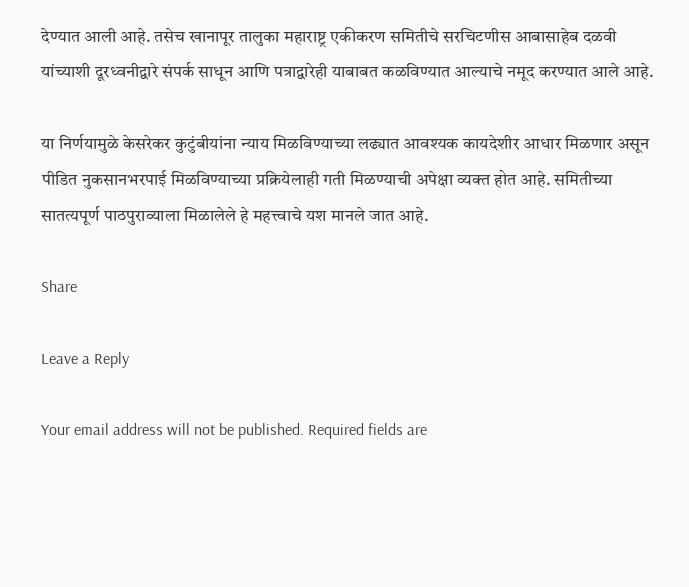देण्यात आली आहे. तसेच खानापूर तालुका महाराष्ट्र एकीकरण समितीचे सरचिटणीस आबासाहेब दळवी यांच्याशी दूरध्वनीद्वारे संपर्क साधून आणि पत्राद्वारेही याबाबत कळविण्यात आल्याचे नमूद करण्यात आले आहे.

या निर्णयामुळे केसरेकर कुटुंबीयांना न्याय मिळविण्याच्या लढ्यात आवश्यक कायदेशीर आधार मिळणार असून पीडित नुकसानभरपाई मिळविण्याच्या प्रक्रियेलाही गती मिळण्याची अपेक्षा व्यक्त होत आहे. समितीच्या सातत्यपूर्ण पाठपुराव्याला मिळालेले हे महत्त्वाचे यश मानले जात आहे.

Share

Leave a Reply

Your email address will not be published. Required fields are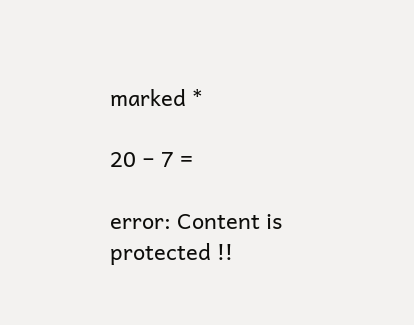marked *

20 − 7 =

error: Content is protected !!